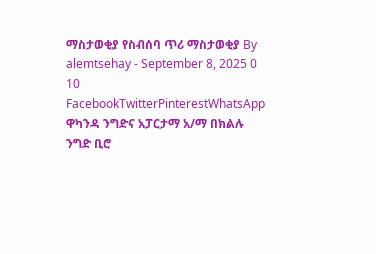ማስታወቂያ የስብሰባ ጥሪ ማስታወቂያ By alemtsehay - September 8, 2025 0 10 FacebookTwitterPinterestWhatsApp ዋካንዳ ንግድና አፓርታማ አ/ማ በክልሉ ንግድ ቢሮ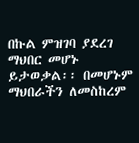በኩል ምዝገባ ያደረገ ማህበር መሆኑ ይታወቃል፡፡ በመሆኑም ማህበራችን ለመስከረም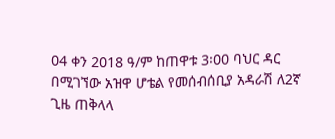04 ቀን 2018 ዓ/ም ከጠዋቱ 3፡00 ባህር ዳር በሚገኘው አዝዋ ሆቴል የመሰብሰቢያ አዳራሽ ለ2ኛ ጊዜ ጠቅላላ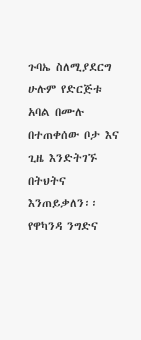ጉባኤ ስለሚያደርግ ሁሉም የድርጅቱ አባል በሙሉ በተጠቀሰው ቦታ እና ጊዜ እንድትገኙ በትህትና እንጠይቃለን፡፡ የዋካንዳ ንግድና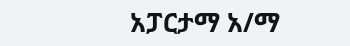አፓርታማ አ/ማ